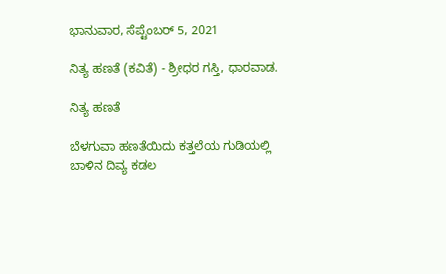ಭಾನುವಾರ, ಸೆಪ್ಟೆಂಬರ್ 5, 2021

ನಿತ್ಯ ಹಣತೆ (ಕವಿತೆ) - ಶ್ರೀಧರ ಗಸ್ತಿ, ಧಾರವಾಡ.

ನಿತ್ಯ ಹಣತೆ

ಬೆಳಗುವಾ ಹಣತೆಯಿದು ಕತ್ತಲೆಯ ಗುಡಿಯಲ್ಲಿ
ಬಾಳಿನ ದಿವ್ಯ ಕಡಲ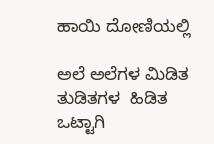ಹಾಯಿ ದೋಣಿಯಲ್ಲಿ

ಅಲೆ ಅಲೆಗಳ ಮಿಡಿತ ತುಡಿತಗಳ  ಹಿಡಿತ
ಒಟ್ಟಾಗಿ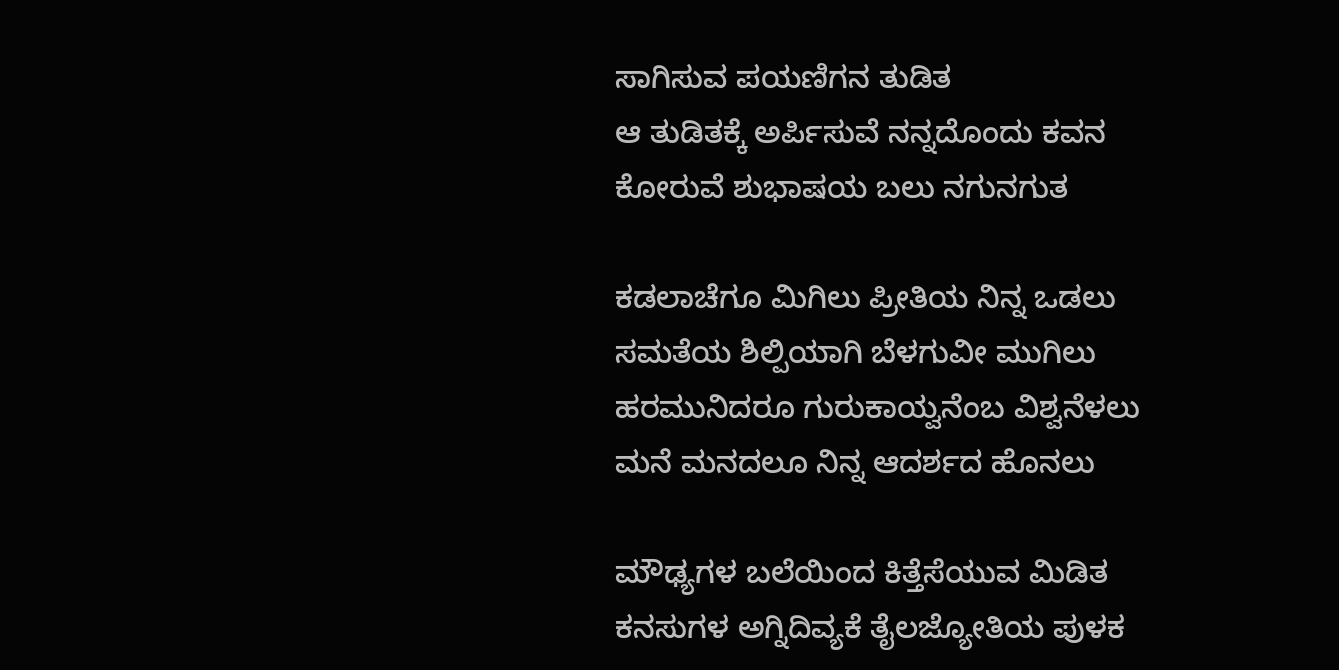ಸಾಗಿಸುವ ಪಯಣಿಗನ ತುಡಿತ
ಆ ತುಡಿತಕ್ಕೆ ಅರ್ಪಿಸುವೆ ನನ್ನದೊಂದು ಕವನ
ಕೋರುವೆ ಶುಭಾಷಯ ಬಲು ನಗುನಗುತ

ಕಡಲಾಚೆಗೂ ಮಿಗಿಲು ಪ್ರೀತಿಯ ನಿನ್ನ ಒಡಲು
ಸಮತೆಯ ಶಿಲ್ಪಿಯಾಗಿ ಬೆಳಗುವೀ ಮುಗಿಲು
ಹರಮುನಿದರೂ ಗುರುಕಾಯ್ವನೆಂಬ ವಿಶ್ವನೆಳಲು
ಮನೆ ಮನದಲೂ ನಿನ್ನ ಆದರ್ಶದ ಹೊನಲು

ಮೌಢ್ಯಗಳ ಬಲೆಯಿಂದ ಕಿತ್ತೆಸೆಯುವ ಮಿಡಿತ
ಕನಸುಗಳ ಅಗ್ನಿದಿವ್ಯಕೆ ತೈಲಜ್ಯೋತಿಯ ಪುಳಕ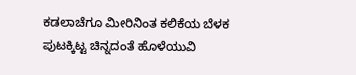ಕಡಲಾಚೆಗೂ ಮೀರಿನಿಂತ ಕಲಿಕೆಯ ಬೆಳಕ
ಪುಟಕ್ಕಿಟ್ಟ ಚಿನ್ನದಂತೆ ಹೊಳೆಯುವಿ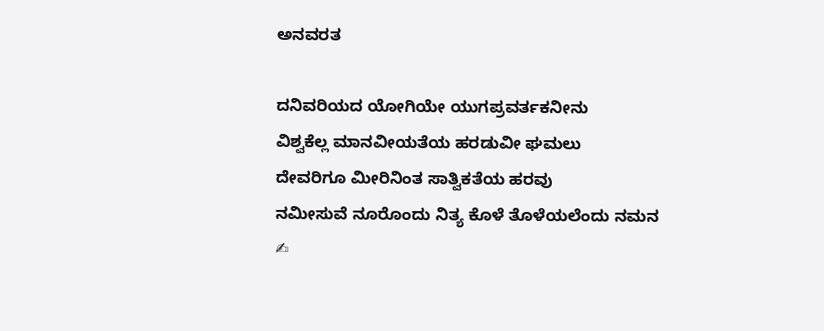ಅನವರತ

ದನಿವರಿಯದ ಯೋಗಿಯೇ ಯುಗಪ್ರವರ್ತಕನೀನು
ವಿಶ್ವಕೆಲ್ಲ ಮಾನವೀಯತೆಯ ಹರಡುವೀ ಘಮಲು
ದೇವರಿಗೂ ಮೀರಿನಿಂತ ಸಾತ್ವಿಕತೆಯ ಹರವು
ನಮೀಸುವೆ ನೂರೊಂದು ನಿತ್ಯ ಕೊಳೆ ತೊಳೆಯಲೆಂದು ನಮನ
✍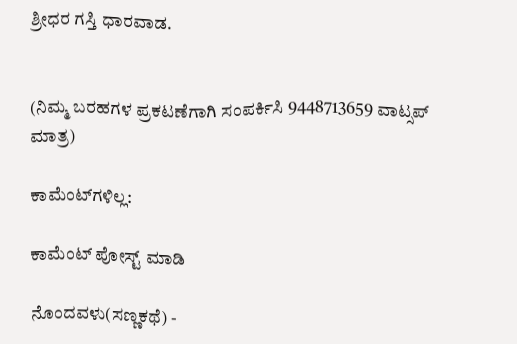ಶ್ರೀಧರ ಗಸ್ತಿ ಧಾರವಾಡ.


(ನಿಮ್ಮ ಬರಹಗಳ ಪ್ರಕಟಣೆಗಾಗಿ ಸಂಪರ್ಕಿಸಿ 9448713659 ವಾಟ್ಸಪ್ ಮಾತ್ರ)

ಕಾಮೆಂಟ್‌ಗಳಿಲ್ಲ:

ಕಾಮೆಂಟ್‌‌ ಪೋಸ್ಟ್‌ ಮಾಡಿ

ನೊಂದವಳು(ಸಣ್ಣಕಥೆ) -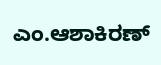ಎಂ.ಆಶಾಕಿರಣ್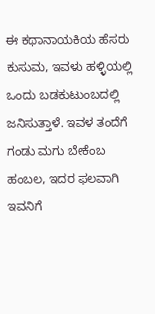ಈ ಕಥಾನಾಯಕಿಯ ಹೆಸರು ಕುಸುಮ, ಇವಳು ಹಳ್ಳಿಯಲ್ಲಿ ಒಂದು ಬಡಕುಟುಂಬದಲ್ಲಿ ಜನಿಸುತ್ತಾಳೆ. ಇವಳ ತಂದೆಗೆ  ಗಂಡು ಮಗು ಬೇಕೆಂಬ ಹಂಬಲ, ಇದರ ಫಲವಾಗಿ ಇವನಿಗೆ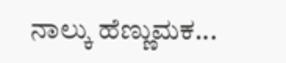ನಾಲ್ಕು ಹೆಣ್ಣುಮಕ...